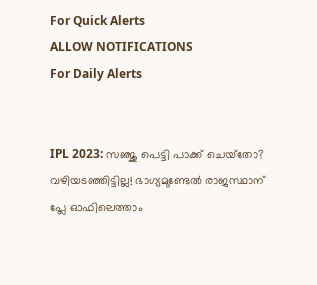For Quick Alerts
ALLOW NOTIFICATIONS
For Daily Alerts


IPL 2023: സഞ്ജു പെട്ടി പാക്ക് ചെയ്‌തോ? വഴിയടഞ്ഞിട്ടില്ല! ഭാഗ്യമുണ്ടേല്‍ രാജസ്ഥാന് പ്ലേ ഓഫിലെത്താം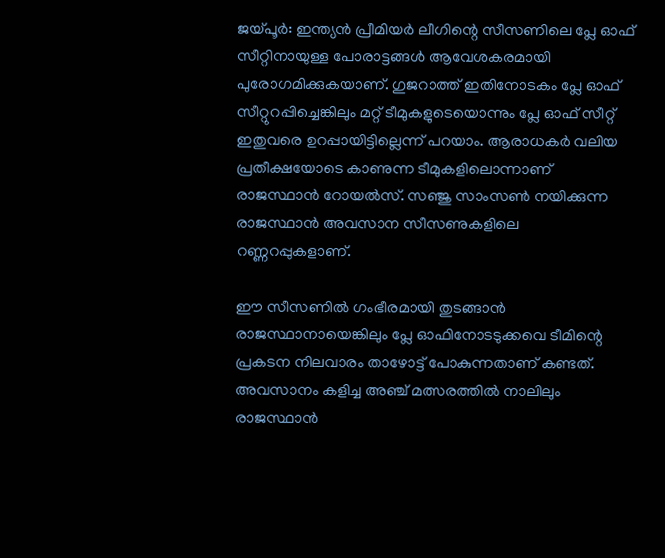ജയ്പൂര്‍: ഇന്ത്യന്‍ പ്രീമിയര്‍ ലീഗിന്റെ സീസണിലെ പ്ലേ ഓഫ് സീറ്റിനായുള്ള പോരാട്ടങ്ങള്‍ ആവേശകരമായി പുരോഗമിക്കുകയാണ്. ഗുജറാത്ത് ഇതിനോടകം പ്ലേ ഓഫ് സീറ്റുറപ്പിച്ചെങ്കിലും മറ്റ് ടീമുകളുടെയൊന്നും പ്ലേ ഓഫ് സീറ്റ് ഇതുവരെ ഉറപ്പായിട്ടില്ലെന്ന് പറയാം. ആരാധകര്‍ വലിയ പ്രതീക്ഷയോടെ കാണുന്ന ടീമുകളിലൊന്നാണ് രാജസ്ഥാന്‍ റോയല്‍സ്. സഞ്ജു സാംസണ്‍ നയിക്കുന്ന രാജസ്ഥാന്‍ അവസാന സീസണുകളിലെ റണ്ണറപ്പുകളാണ്.

ഈ സീസണില്‍ ഗംഭീരമായി തുടങ്ങാന്‍ രാജസ്ഥാനായെങ്കിലും പ്ലേ ഓഫിനോടടുക്കവെ ടീമിന്റെ പ്രകടന നിലവാരം താഴോട്ട് പോകുന്നതാണ് കണ്ടത്. അവസാനം കളിച്ച അഞ്ച് മത്സരത്തില്‍ നാലിലും രാജസ്ഥാന്‍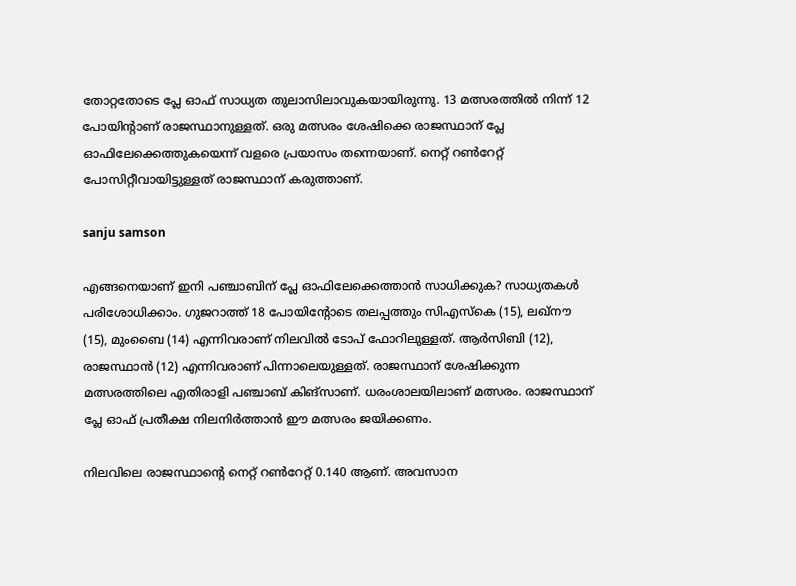തോറ്റതോടെ പ്ലേ ഓഫ് സാധ്യത തുലാസിലാവുകയായിരുന്നു. 13 മത്സരത്തില്‍ നിന്ന് 12 പോയിന്റാണ് രാജസ്ഥാനുള്ളത്. ഒരു മത്സരം ശേഷിക്കെ രാജസ്ഥാന് പ്ലേ ഓഫിലേക്കെത്തുകയെന്ന് വളരെ പ്രയാസം തന്നെയാണ്. നെറ്റ് റണ്‍റേറ്റ് പോസിറ്റീവായിട്ടുള്ളത് രാജസ്ഥാന് കരുത്താണ്.

sanju samson

എങ്ങനെയാണ് ഇനി പഞ്ചാബിന് പ്ലേ ഓഫിലേക്കെത്താന്‍ സാധിക്കുക? സാധ്യതകള്‍ പരിശോധിക്കാം. ഗുജറാത്ത് 18 പോയിന്റോടെ തലപ്പത്തും സിഎസ്‌കെ (15), ലഖ്‌നൗ (15), മുംബൈ (14) എന്നിവരാണ് നിലവില്‍ ടോപ് ഫോറിലുള്ളത്. ആര്‍സിബി (12), രാജസ്ഥാന്‍ (12) എന്നിവരാണ് പിന്നാലെയുള്ളത്. രാജസ്ഥാന് ശേഷിക്കുന്ന മത്സരത്തിലെ എതിരാളി പഞ്ചാബ് കിങ്‌സാണ്. ധരംശാലയിലാണ് മത്സരം. രാജസ്ഥാന് പ്ലേ ഓഫ് പ്രതീക്ഷ നിലനിര്‍ത്താന്‍ ഈ മത്സരം ജയിക്കണം.

നിലവിലെ രാജസ്ഥാന്റെ നെറ്റ് റണ്‍റേറ്റ് 0.140 ആണ്. അവസാന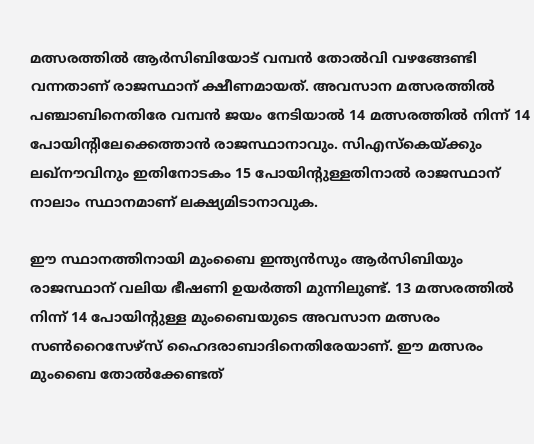മത്സരത്തില്‍ ആര്‍സിബിയോട് വമ്പന്‍ തോല്‍വി വഴങ്ങേണ്ടി വന്നതാണ് രാജസ്ഥാന് ക്ഷീണമായത്. അവസാന മത്സരത്തില്‍ പഞ്ചാബിനെതിരേ വമ്പന്‍ ജയം നേടിയാല്‍ 14 മത്സരത്തില്‍ നിന്ന് 14 പോയിന്റിലേക്കെത്താന്‍ രാജസ്ഥാനാവും. സിഎസ്‌കെയ്ക്കും ലഖ്‌നൗവിനും ഇതിനോടകം 15 പോയിന്റുള്ളതിനാല്‍ രാജസ്ഥാന് നാലാം സ്ഥാനമാണ് ലക്ഷ്യമിടാനാവുക.

ഈ സ്ഥാനത്തിനായി മുംബൈ ഇന്ത്യന്‍സും ആര്‍സിബിയും രാജസ്ഥാന് വലിയ ഭീഷണി ഉയര്‍ത്തി മുന്നിലുണ്ട്. 13 മത്സരത്തില്‍ നിന്ന് 14 പോയിന്റുള്ള മുംബൈയുടെ അവസാന മത്സരം സണ്‍റൈസേഴ്‌സ് ഹൈദരാബാദിനെതിരേയാണ്. ഈ മത്സരം മുംബൈ തോല്‍ക്കേണ്ടത്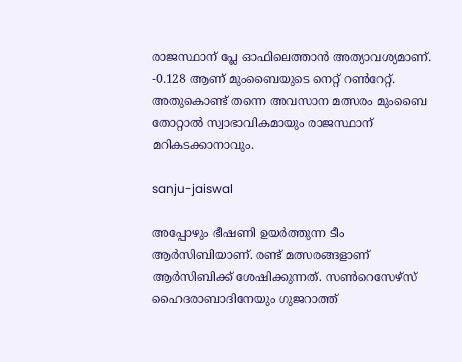രാജസ്ഥാന് പ്ലേ ഓഫിലെത്താന്‍ അത്യാവശ്യമാണ്. -0.128 ആണ് മുംബൈയുടെ നെറ്റ് റണ്‍റേറ്റ്. അതുകൊണ്ട് തന്നെ അവസാന മത്സരം മുംബൈ തോറ്റാല്‍ സ്വാഭാവികമായും രാജസ്ഥാന് മറികടക്കാനാവും.

sanju-jaiswal

അപ്പോഴും ഭീഷണി ഉയര്‍ത്തുന്ന ടീം ആര്‍സിബിയാണ്. രണ്ട് മത്സരങ്ങളാണ് ആര്‍സിബിക്ക് ശേഷിക്കുന്നത്. സണ്‍റെസേഴ്‌സ് ഹൈദരാബാദിനേയും ഗുജറാത്ത്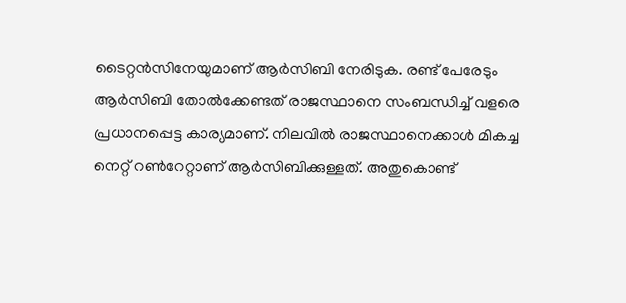ടൈറ്റന്‍സിനേയുമാണ് ആര്‍സിബി നേരിടുക. രണ്ട് പേരേടും ആര്‍സിബി തോല്‍ക്കേണ്ടത് രാജസ്ഥാനെ സംബന്ധിച്ച് വളരെ പ്രധാനപ്പെട്ട കാര്യമാണ്. നിലവില്‍ രാജസ്ഥാനെക്കാള്‍ മികച്ച നെറ്റ് റണ്‍റേറ്റാണ് ആര്‍സിബിക്കുള്ളത്. അതുകൊണ്ട്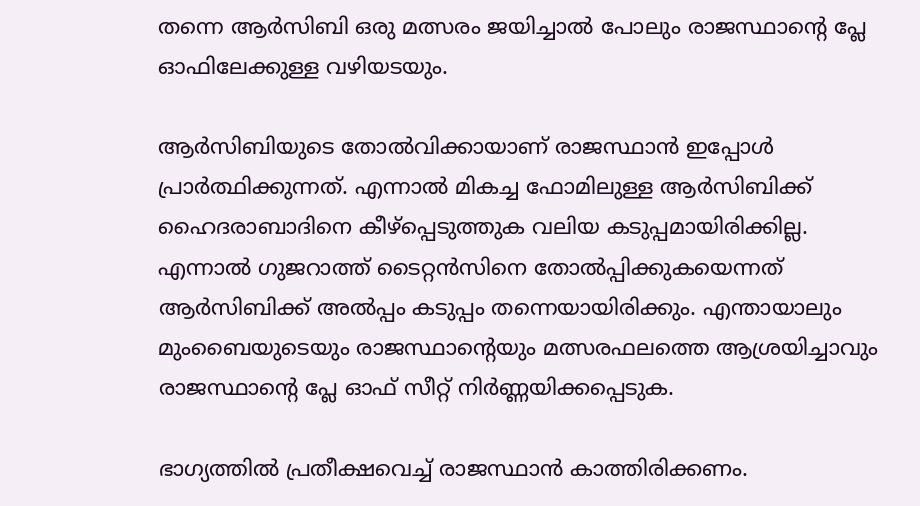തന്നെ ആര്‍സിബി ഒരു മത്സരം ജയിച്ചാല്‍ പോലും രാജസ്ഥാന്റെ പ്ലേ ഓഫിലേക്കുള്ള വഴിയടയും.

ആര്‍സിബിയുടെ തോല്‍വിക്കായാണ് രാജസ്ഥാന്‍ ഇപ്പോള്‍ പ്രാര്‍ത്ഥിക്കുന്നത്. എന്നാല്‍ മികച്ച ഫോമിലുള്ള ആര്‍സിബിക്ക് ഹൈദരാബാദിനെ കീഴ്‌പ്പെടുത്തുക വലിയ കടുപ്പമായിരിക്കില്ല. എന്നാല്‍ ഗുജറാത്ത് ടൈറ്റന്‍സിനെ തോല്‍പ്പിക്കുകയെന്നത് ആര്‍സിബിക്ക് അല്‍പ്പം കടുപ്പം തന്നെയായിരിക്കും. എന്തായാലും മുംബൈയുടെയും രാജസ്ഥാന്റെയും മത്സരഫലത്തെ ആശ്രയിച്ചാവും രാജസ്ഥാന്റെ പ്ലേ ഓഫ് സീറ്റ് നിര്‍ണ്ണയിക്കപ്പെടുക.

ഭാഗ്യത്തില്‍ പ്രതീക്ഷവെച്ച് രാജസ്ഥാന്‍ കാത്തിരിക്കണം.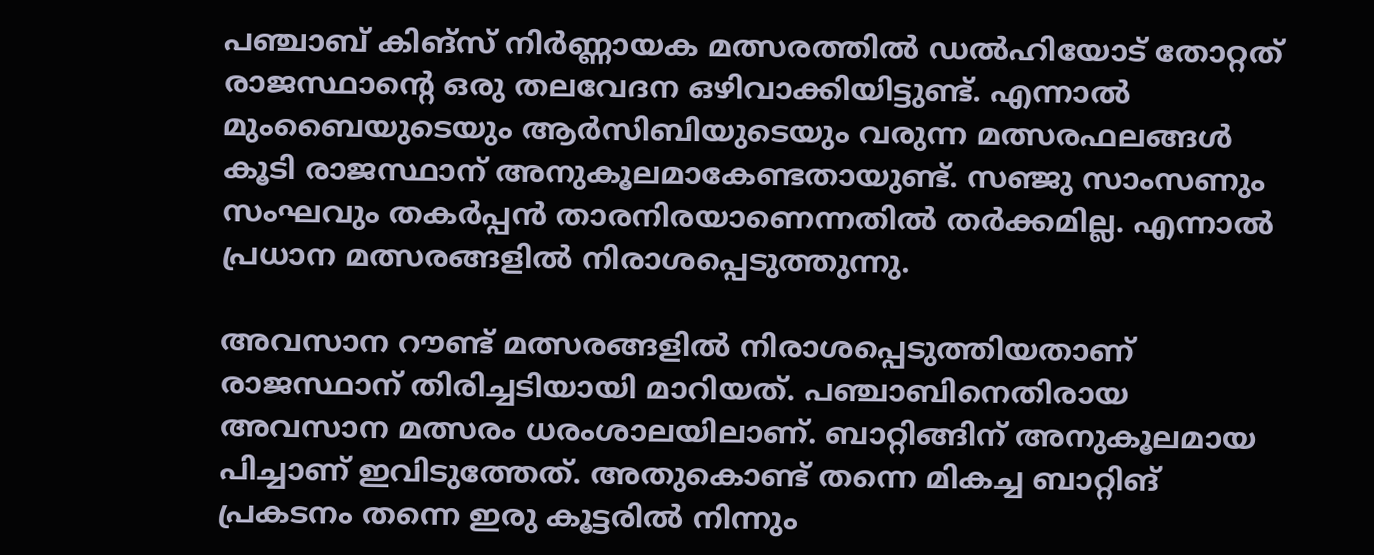പഞ്ചാബ് കിങ്‌സ് നിര്‍ണ്ണായക മത്സരത്തില്‍ ഡല്‍ഹിയോട് തോറ്റത് രാജസ്ഥാന്റെ ഒരു തലവേദന ഒഴിവാക്കിയിട്ടുണ്ട്. എന്നാല്‍ മുംബൈയുടെയും ആര്‍സിബിയുടെയും വരുന്ന മത്സരഫലങ്ങള്‍ കൂടി രാജസ്ഥാന് അനുകൂലമാകേണ്ടതായുണ്ട്. സഞ്ജു സാംസണും സംഘവും തകര്‍പ്പന്‍ താരനിരയാണെന്നതില്‍ തര്‍ക്കമില്ല. എന്നാല്‍ പ്രധാന മത്സരങ്ങളില്‍ നിരാശപ്പെടുത്തുന്നു.

അവസാന റൗണ്ട് മത്സരങ്ങളില്‍ നിരാശപ്പെടുത്തിയതാണ് രാജസ്ഥാന് തിരിച്ചടിയായി മാറിയത്. പഞ്ചാബിനെതിരായ അവസാന മത്സരം ധരംശാലയിലാണ്. ബാറ്റിങ്ങിന് അനുകൂലമായ പിച്ചാണ് ഇവിടുത്തേത്. അതുകൊണ്ട് തന്നെ മികച്ച ബാറ്റിങ് പ്രകടനം തന്നെ ഇരു കൂട്ടരില്‍ നിന്നും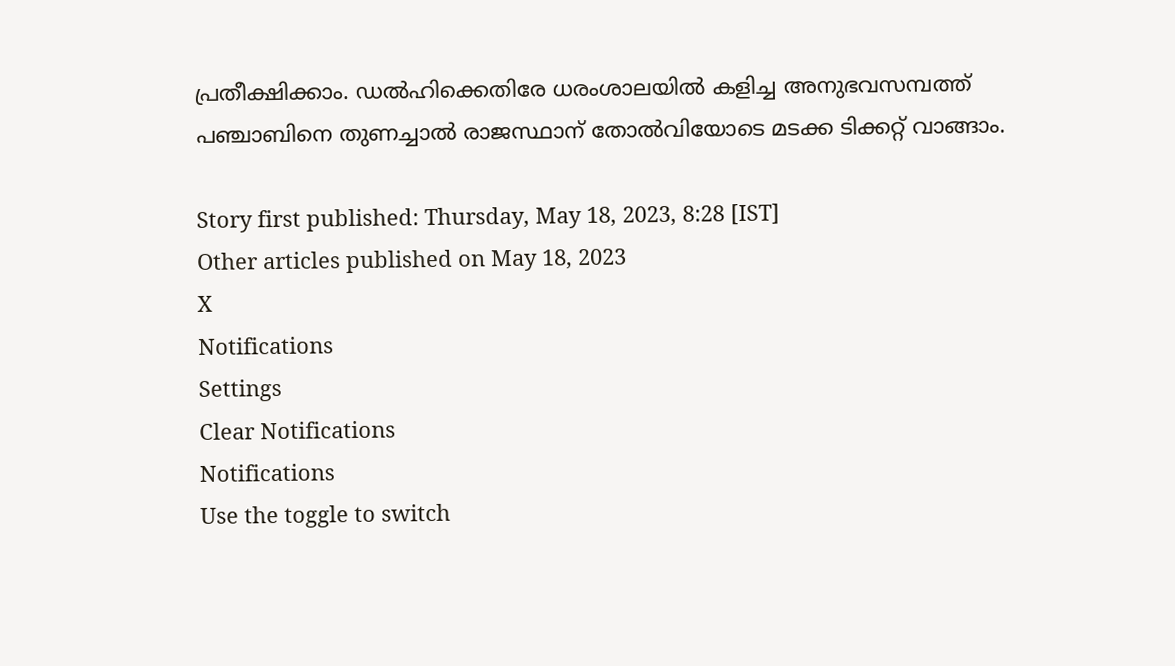പ്രതീക്ഷിക്കാം. ഡല്‍ഹിക്കെതിരേ ധരംശാലയില്‍ കളിച്ച അനുഭവസമ്പത്ത് പഞ്ചാബിനെ തുണച്ചാല്‍ രാജസ്ഥാന് തോല്‍വിയോടെ മടക്ക ടിക്കറ്റ് വാങ്ങാം.

Story first published: Thursday, May 18, 2023, 8:28 [IST]
Other articles published on May 18, 2023
X
Notifications
Settings
Clear Notifications
Notifications
Use the toggle to switch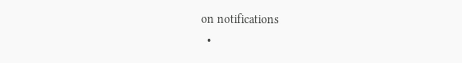on notifications
  •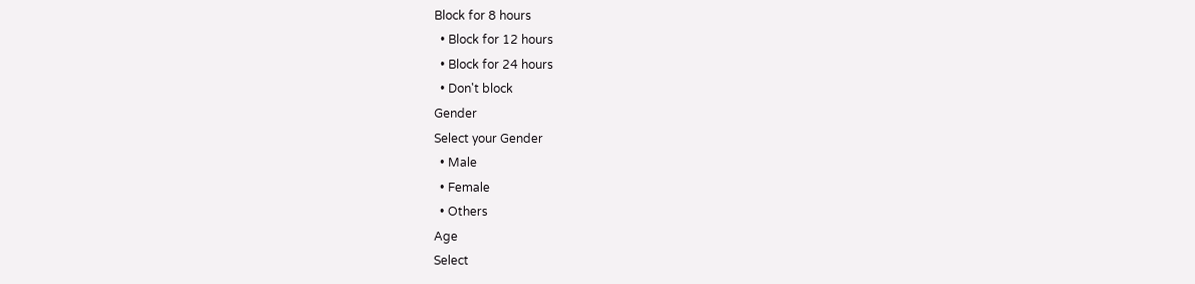Block for 8 hours
  • Block for 12 hours
  • Block for 24 hours
  • Don't block
Gender
Select your Gender
  • Male
  • Female
  • Others
Age
Select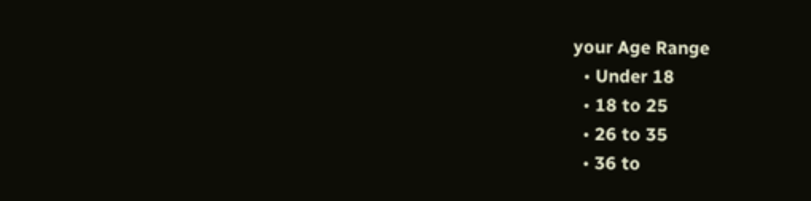your Age Range
  • Under 18
  • 18 to 25
  • 26 to 35
  • 36 to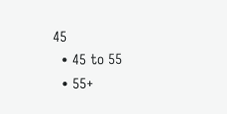45
  • 45 to 55
  • 55+